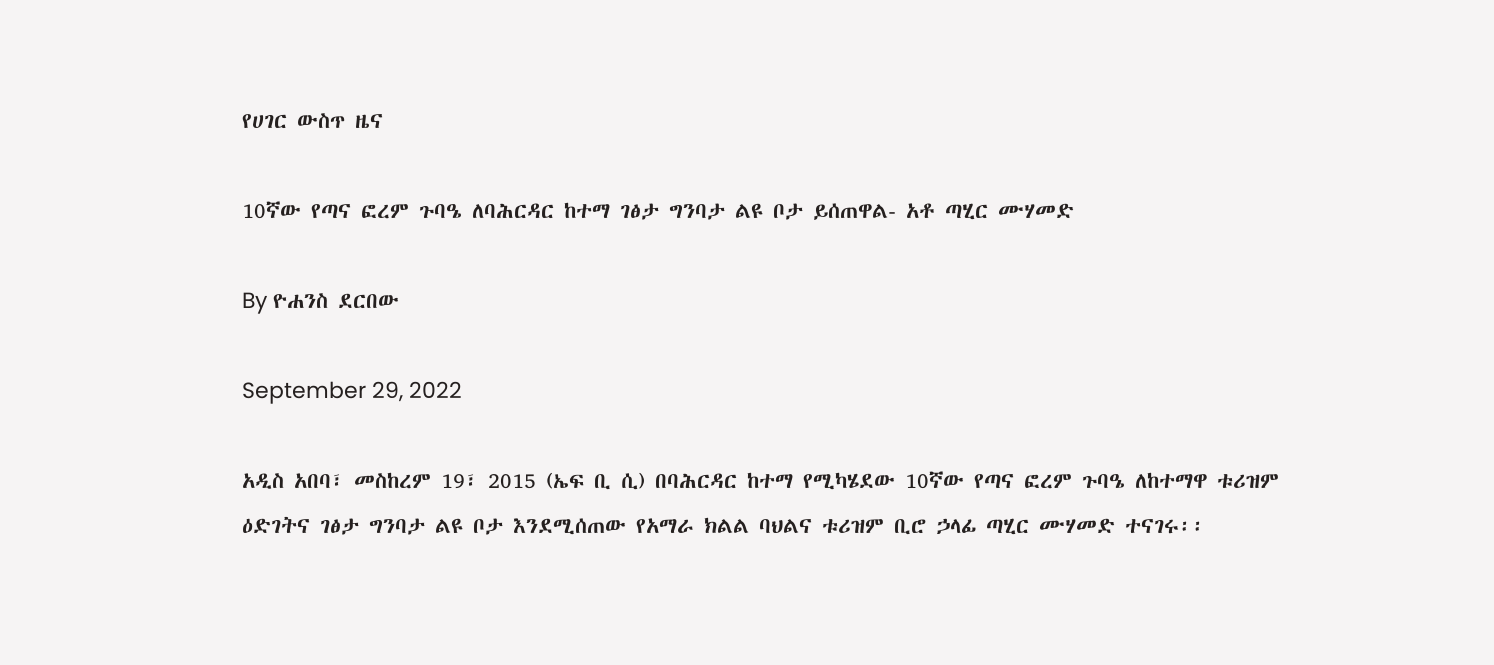የሀገር ውስጥ ዜና

10ኛው የጣና ፎረም ጉባዔ ለባሕርዳር ከተማ ገፅታ ግንባታ ልዩ ቦታ ይሰጠዋል- አቶ ጣሂር ሙሃመድ

By ዮሐንስ ደርበው

September 29, 2022

አዲስ አበባ፣ መስከረም 19፣ 2015 (ኤፍ ቢ ሲ) በባሕርዳር ከተማ የሚካሄደው 10ኛው የጣና ፎረም ጉባዔ ለከተማዋ ቱሪዝም ዕድገትና ገፅታ ግንባታ ልዩ ቦታ እንደሚሰጠው የአማራ ክልል ባህልና ቱሪዝም ቢሮ ኃላፊ ጣሂር ሙሃመድ ተናገሩ፡፡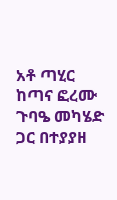አቶ ጣሂር ከጣና ፎረሙ ጉባዔ መካሄድ ጋር በተያያዘ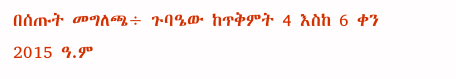በሰጡት መግለጫ÷ ጉባዔው ከጥቅምት 4 እስከ 6 ቀን 2015 ዓ.ም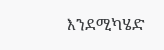እንደሚካሄድ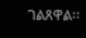ገልጸዋል፡፡